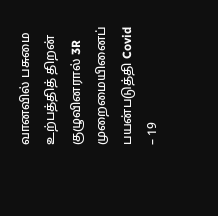வானவில் பசுமை உற்பத்தித் திறன் குழுவினரால் 3R முறைமையினைப் பயன்படுத்தி Covid – 19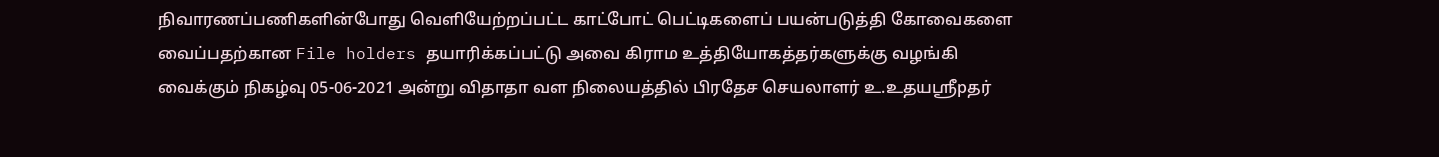நிவாரணப்பணிகளின்போது வெளியேற்றப்பட்ட காட்போட் பெட்டிகளைப் பயன்படுத்தி கோவைகளை வைப்பதற்கான File holders தயாரிக்கப்பட்டு அவை கிராம உத்தியோகத்தர்களுக்கு வழங்கி வைக்கும் நிகழ்வு 05-06-2021 அன்று விதாதா வள நிலையத்தில் பிரதேச செயலாளர் உ.உதயஸ்ரீpதர்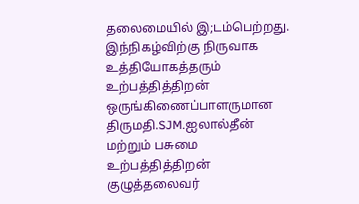தலைமையில் இ;டம்பெற்றது.
இந்நிகழ்விற்கு நிருவாக உத்தியோகத்தரும் உற்பத்தித்திறன் ஒருங்கிணைப்பாளருமான திருமதி.SJM.ஐலால்தீன் மற்றும் பசுமை உற்பத்தித்திறன் குழுத்தலைவர்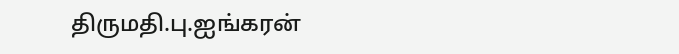திருமதி.பு.ஐங்கரன்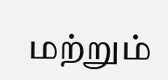மற்றும்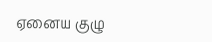ஏனைய குழு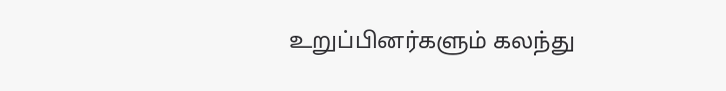உறுப்பினர்களும் கலந்து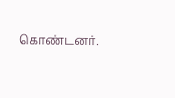கொண்டனர்.